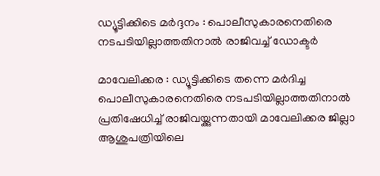ഡ്യൂട്ടിക്കിടെ മര്‍ദ്ദനം : പൊലീസുകാരനെതിരെ നടപടിയില്ലാത്തതിനാല്‍ രാജിവച്ച് ഡോക്ടര്‍

മാവേലിക്കര : ഡ്യൂട്ടിക്കിടെ തന്നെ മര്‍ദിച്ച പൊലീസുകാരനെതിരെ നടപടിയില്ലാത്തതിനാല്‍ പ്രതിഷേധിച്ച് രാജിവയ്ക്കുന്നതായി മാവേലിക്കര ജില്ലാ ആശുപത്രിയിലെ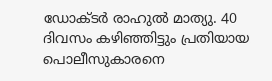ഡോക്ടര്‍ രാഹുല്‍ മാത്യു. 40 ദിവസം കഴിഞ്ഞിട്ടും പ്രതിയായ പൊലീസുകാരനെ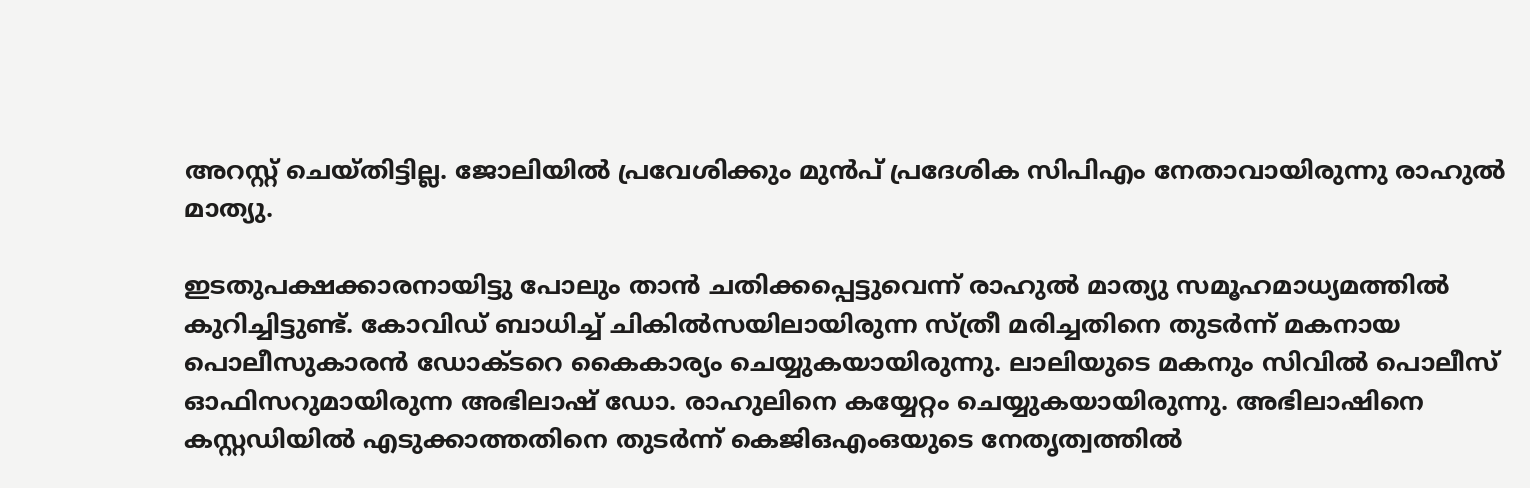അറസ്റ്റ് ചെയ്തിട്ടില്ല. ജോലിയില്‍ പ്രവേശിക്കും മുന്‍പ് പ്രദേശിക സിപിഎം നേതാവായിരുന്നു രാഹുല്‍ മാത്യു.

ഇടതുപക്ഷക്കാരനായിട്ടു പോലും താന്‍ ചതിക്കപ്പെട്ടുവെന്ന് രാഹുല്‍ മാത്യു സമൂഹമാധ്യമത്തില്‍ കുറിച്ചിട്ടുണ്ട്. കോവിഡ് ബാധിച്ച് ചികില്‍സയിലായിരുന്ന സ്ത്രീ മരിച്ചതിനെ തുടര്‍ന്ന് മകനായ പൊലീസുകാരന്‍ ഡോക്ടറെ കൈകാര്യം ചെയ്യുകയായിരുന്നു. ലാലിയുടെ മകനും സിവില്‍ പൊലീസ് ഓഫിസറുമായിരുന്ന അഭിലാഷ് ഡോ. രാഹുലിനെ കയ്യേറ്റം ചെയ്യുകയായിരുന്നു. അഭിലാഷിനെ കസ്റ്റഡിയില്‍ എടുക്കാത്തതിനെ തുടര്‍ന്ന് കെജിഒഎംഒയുടെ നേതൃത്വത്തില്‍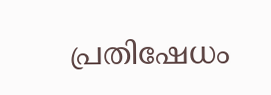പ്രതിഷേധം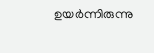ഉയര്‍ന്നിരുന്നു